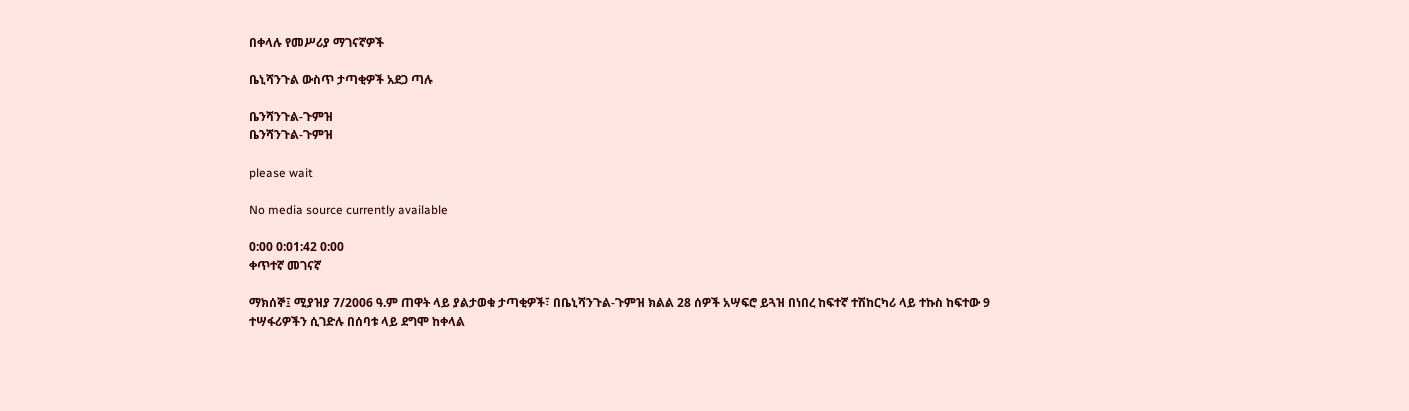በቀላሉ የመሥሪያ ማገናኛዎች

ቤኒሻንጉል ውስጥ ታጣቂዎች አደጋ ጣሉ

ቤንሻንጉል-ጉምዝ
ቤንሻንጉል-ጉምዝ

please wait

No media source currently available

0:00 0:01:42 0:00
ቀጥተኛ መገናኛ

ማክሰኞ፤ ሚያዝያ 7/2006 ዓ.ም ጠዋት ላይ ያልታወቁ ታጣቂዎች፣ በቤኒሻንጉል-ጉምዝ ክልል 28 ሰዎች አሣፍሮ ይጓዝ በነበረ ከፍተኛ ተሽከርካሪ ላይ ተኩስ ከፍተው 9 ተሣፋሪዎችን ሲገድሉ በሰባቱ ላይ ደግሞ ከቀላል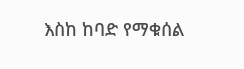እስከ ከባድ የማቁሰል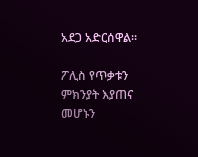አደጋ አድርሰዋል።

ፖሊስ የጥቃቱን ምክንያት እያጠና መሆኑን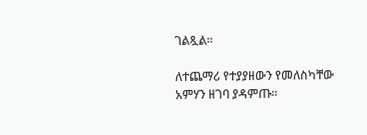ገልጿል፡፡

ለተጨማሪ የተያያዘውን የመለስካቸው አምሃን ዘገባ ያዳምጡ፡፡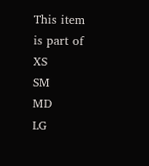This item is part of
XS
SM
MD
LG